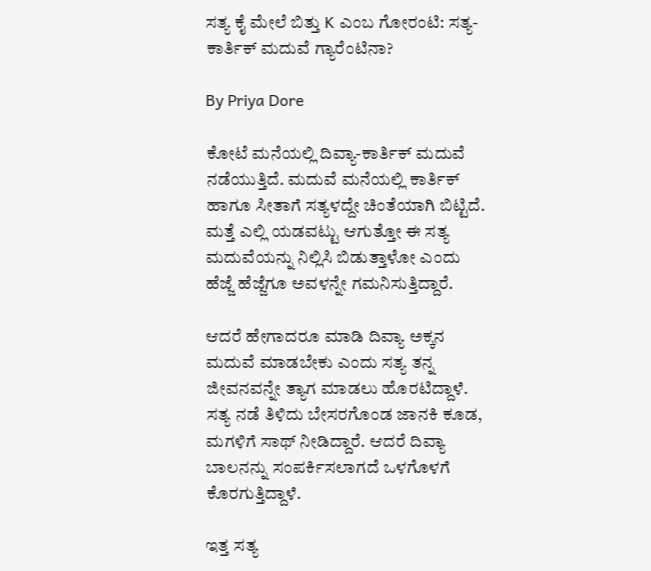ಸತ್ಯ ಕೈ ಮೇಲೆ ಬಿತ್ತು K ಎಂಬ ಗೋರಂಟಿ: ಸತ್ಯ- ಕಾರ್ತಿಕ್ ಮದುವೆ ಗ್ಯಾರೆಂಟಿನಾ?

By Priya Dore

ಕೋಟೆ ಮನೆಯಲ್ಲಿ ದಿವ್ಯಾ-ಕಾರ್ತಿಕ್ ಮದುವೆ ನಡೆಯುತ್ತಿದೆ. ಮದುವೆ ಮನೆಯಲ್ಲಿ ಕಾರ್ತಿಕ್ ಹಾಗೂ ಸೀತಾಗೆ ಸತ್ಯಳದ್ದೇ ಚಿಂತೆಯಾಗಿ ಬಿಟ್ಟಿದೆ. ಮತ್ತೆ ಎಲ್ಲಿ ಯಡವಟ್ಟು ಆಗುತ್ತೋ ಈ ಸತ್ಯ ಮದುವೆಯನ್ನು ನಿಲ್ಲಿಸಿ ಬಿಡುತ್ತಾಳೋ ಎಂದು ಹೆಜ್ಜೆ ಹೆಜ್ಜೆಗೂ ಅವಳನ್ನೇ ಗಮನಿಸುತ್ತಿದ್ದಾರೆ.

ಆದರೆ ಹೇಗಾದರೂ ಮಾಡಿ ದಿವ್ಯಾ ಅಕ್ಕನ ಮದುವೆ ಮಾಡಬೇಕು ಎಂದು ಸತ್ಯ ತನ್ನ ಜೀವನವನ್ನೇ ತ್ಯಾಗ ಮಾಡಲು ಹೊರಟಿದ್ದಾಳೆ. ಸತ್ಯ ನಡೆ ತಿಳಿದು ಬೇಸರಗೊಂಡ ಜಾನಕಿ ಕೂಡ, ಮಗಳಿಗೆ ಸಾಥ್ ನೀಡಿದ್ದಾರೆ. ಆದರೆ ದಿವ್ಯಾ ಬಾಲನನ್ನು ಸಂಪರ್ಕಿಸಲಾಗದೆ ಒಳಗೊಳಗೆ ಕೊರಗುತ್ತಿದ್ದಾಳೆ.

ಇತ್ತ ಸತ್ಯ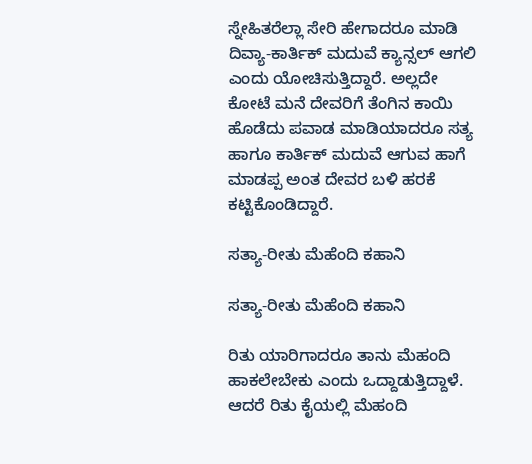ಸ್ನೇಹಿತರೆಲ್ಲಾ ಸೇರಿ ಹೇಗಾದರೂ ಮಾಡಿ ದಿವ್ಯಾ-ಕಾರ್ತಿಕ್ ಮದುವೆ ಕ್ಯಾನ್ಸಲ್ ಆಗಲಿ ಎಂದು ಯೋಚಿಸುತ್ತಿದ್ದಾರೆ. ಅಲ್ಲದೇ ಕೋಟೆ ಮನೆ ದೇವರಿಗೆ ತೆಂಗಿನ ಕಾಯಿ ಹೊಡೆದು ಪವಾಡ ಮಾಡಿಯಾದರೂ ಸತ್ಯ ಹಾಗೂ ಕಾರ್ತಿಕ್ ಮದುವೆ ಆಗುವ ಹಾಗೆ ಮಾಡಪ್ಪ ಅಂತ ದೇವರ ಬಳಿ ಹರಕೆ ಕಟ್ಟಿಕೊಂಡಿದ್ದಾರೆ.

ಸತ್ಯಾ-ರೀತು ಮೆಹೆಂದಿ ಕಹಾನಿ

ಸತ್ಯಾ-ರೀತು ಮೆಹೆಂದಿ ಕಹಾನಿ

ರಿತು ಯಾರಿಗಾದರೂ ತಾನು ಮೆಹಂದಿ ಹಾಕಲೇಬೇಕು ಎಂದು ಒದ್ದಾಡುತ್ತಿದ್ದಾಳೆ. ಆದರೆ ರಿತು ಕೈಯಲ್ಲಿ ಮೆಹಂದಿ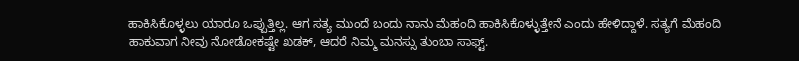ಹಾಕಿಸಿಕೊಳ್ಳಲು ಯಾರೂ ಒಪ್ಪುತ್ತಿಲ್ಲ. ಆಗ ಸತ್ಯ ಮುಂದೆ ಬಂದು ನಾನು ಮೆಹಂದಿ ಹಾಕಿಸಿಕೊಳ್ಳುತ್ತೇನೆ ಎಂದು ಹೇಳಿದ್ದಾಳೆ. ಸತ್ಯಗೆ ಮೆಹಂದಿ ಹಾಕುವಾಗ ನೀವು ನೋಡೋಕಷ್ಟೇ ಖಡಕ್, ಆದರೆ ನಿಮ್ಮ ಮನಸ್ಸು ತುಂಬಾ ಸಾಫ್ಟ್.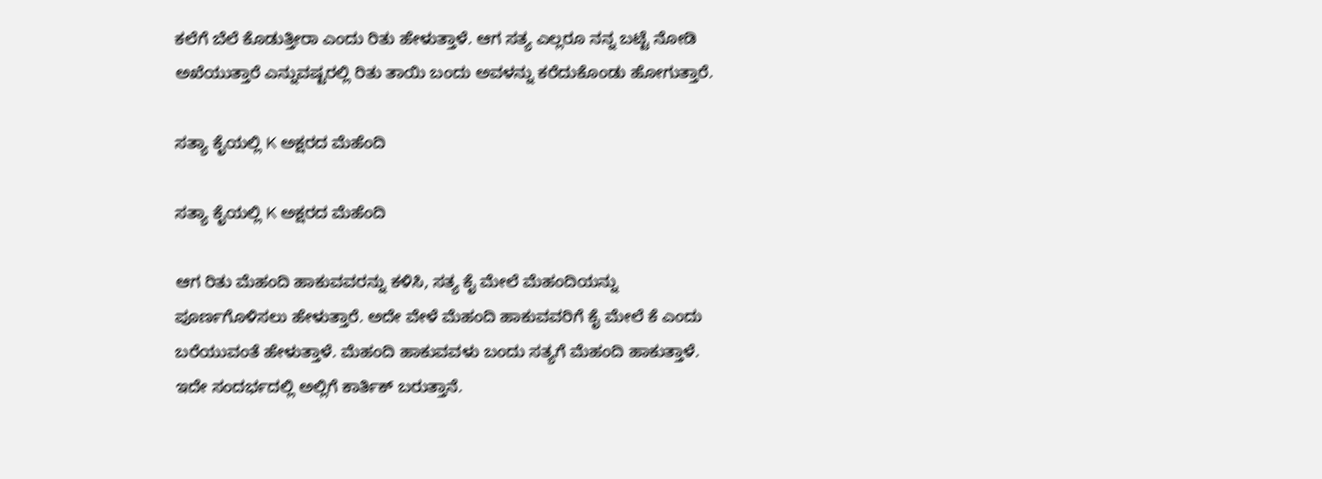ಕಲೆಗೆ ಬೆಲೆ ಕೊಡುತ್ತೀರಾ ಎಂದು ರಿತು ಹೇಳುತ್ತಾಳೆ. ಆಗ ಸತ್ಯ ಎಲ್ಲರೂ ನನ್ನ ಬಟ್ಟೆ ನೋಡಿ ಅಖೆಯುತ್ತಾರೆ ಎನ್ನುವಷ್ಟರಲ್ಲಿ ರಿತು ತಾಯಿ ಬಂದು ಅವಳನ್ನು ಕರೆದುಕೊಂಡು ಹೋಗುತ್ತಾರೆ.

ಸತ್ಯಾ ಕೈಯಲ್ಲಿ K ಅಕ್ಷರದ ಮೆಹೆಂದಿ

ಸತ್ಯಾ ಕೈಯಲ್ಲಿ K ಅಕ್ಷರದ ಮೆಹೆಂದಿ

ಆಗ ರಿತು ಮೆಹಂದಿ ಹಾಕುವವರನ್ನು ಕಳಿಸಿ, ಸತ್ಯ ಕೈ ಮೇಲೆ ಮೆಹಂದಿಯನ್ನು ಪೂರ್ಣಗೊಳಿಸಲು ಹೇಳುತ್ತಾರೆ. ಅದೇ ವೇಳೆ ಮೆಹಂದಿ ಹಾಕುವವರಿಗೆ ಕೈ ಮೇಲೆ ಕೆ ಎಂದು ಬರೆಯುವಂತೆ ಹೇಳುತ್ತಾಳೆ. ಮೆಹಂದಿ ಹಾಕುವವಳು ಬಂದು ಸತ್ಯಗೆ ಮೆಹಂದಿ ಹಾಕುತ್ತಾಳೆ. ಇದೇ ಸಂದರ್ಭದಲ್ಲಿ ಅಲ್ಲಿಗೆ ಕಾರ್ತಿಕ್ ಬರುತ್ತಾನೆ.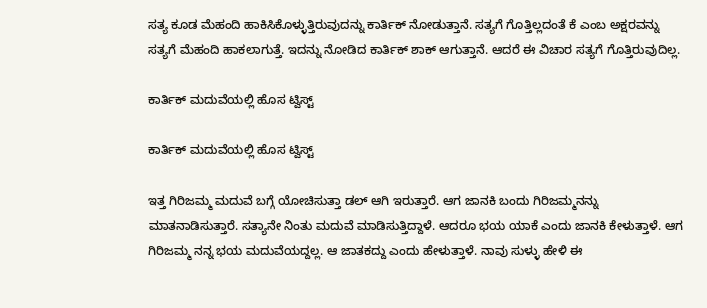ಸತ್ಯ ಕೂಡ ಮೆಹಂದಿ ಹಾಕಿಸಿಕೊಳ್ಳುತ್ತಿರುವುದನ್ನು ಕಾರ್ತಿಕ್ ನೋಡುತ್ತಾನೆ. ಸತ್ಯಗೆ ಗೊತ್ತಿಲ್ಲದಂತೆ ಕೆ ಎಂಬ ಅಕ್ಷರವನ್ನು ಸತ್ಯಗೆ ಮೆಹಂದಿ ಹಾಕಲಾಗುತ್ತೆ. ಇದನ್ನು ನೋಡಿದ ಕಾರ್ತಿಕ್ ಶಾಕ್ ಆಗುತ್ತಾನೆ. ಆದರೆ ಈ ವಿಚಾರ ಸತ್ಯಗೆ ಗೊತ್ತಿರುವುದಿಲ್ಲ.

ಕಾರ್ತಿಕ್ ಮದುವೆಯಲ್ಲಿ ಹೊಸ ಟ್ವಿಸ್ಟ್

ಕಾರ್ತಿಕ್ ಮದುವೆಯಲ್ಲಿ ಹೊಸ ಟ್ವಿಸ್ಟ್

ಇತ್ತ ಗಿರಿಜಮ್ಮ ಮದುವೆ ಬಗ್ಗೆ ಯೋಚಿಸುತ್ತಾ ಡಲ್ ಆಗಿ ಇರುತ್ತಾರೆ. ಆಗ ಜಾನಕಿ ಬಂದು ಗಿರಿಜಮ್ಮನನ್ನು ಮಾತನಾಡಿಸುತ್ತಾರೆ. ಸತ್ಯಾನೇ ನಿಂತು ಮದುವೆ ಮಾಡಿಸುತ್ತಿದ್ದಾಳೆ. ಆದರೂ ಭಯ ಯಾಕೆ ಎಂದು ಜಾನಕಿ ಕೇಳುತ್ತಾಳೆ. ಆಗ ಗಿರಿಜಮ್ಮ ನನ್ನ ಭಯ ಮದುವೆಯದ್ದಲ್ಲ. ಆ ಜಾತಕದ್ದು ಎಂದು ಹೇಳುತ್ತಾಳೆ. ನಾವು ಸುಳ್ಳು ಹೇಳಿ ಈ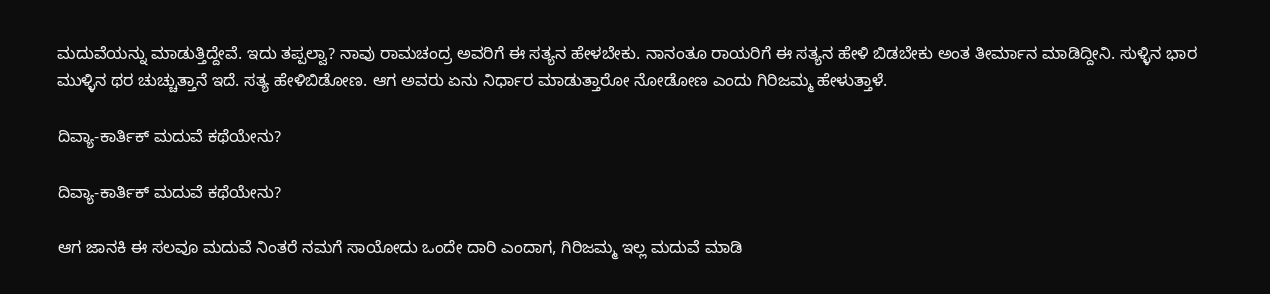ಮದುವೆಯನ್ನು ಮಾಡುತ್ತಿದ್ದೇವೆ. ಇದು ತಪ್ಪಲ್ವಾ? ನಾವು ರಾಮಚಂದ್ರ ಅವರಿಗೆ ಈ ಸತ್ಯನ ಹೇಳಬೇಕು. ನಾನಂತೂ ರಾಯರಿಗೆ ಈ ಸತ್ಯನ ಹೇಳಿ ಬಿಡಬೇಕು ಅಂತ ತೀರ್ಮಾನ ಮಾಡಿದ್ದೀನಿ. ಸುಳ್ಳಿನ ಭಾರ ಮುಳ್ಳಿನ ಥರ ಚುಚ್ಚುತ್ತಾನೆ ಇದೆ. ಸತ್ಯ ಹೇಳಿಬಿಡೋಣ. ಆಗ ಅವರು ಏನು ನಿರ್ಧಾರ ಮಾಡುತ್ತಾರೋ ನೋಡೋಣ ಎಂದು ಗಿರಿಜಮ್ಮ ಹೇಳುತ್ತಾಳೆ.

ದಿವ್ಯಾ-ಕಾರ್ತಿಕ್ ಮದುವೆ ಕಥೆಯೇನು?

ದಿವ್ಯಾ-ಕಾರ್ತಿಕ್ ಮದುವೆ ಕಥೆಯೇನು?

ಆಗ ಜಾನಕಿ ಈ ಸಲವೂ ಮದುವೆ ನಿಂತರೆ ನಮಗೆ ಸಾಯೋದು ಒಂದೇ ದಾರಿ ಎಂದಾಗ, ಗಿರಿಜಮ್ಮ ಇಲ್ಲ ಮದುವೆ ಮಾಡಿ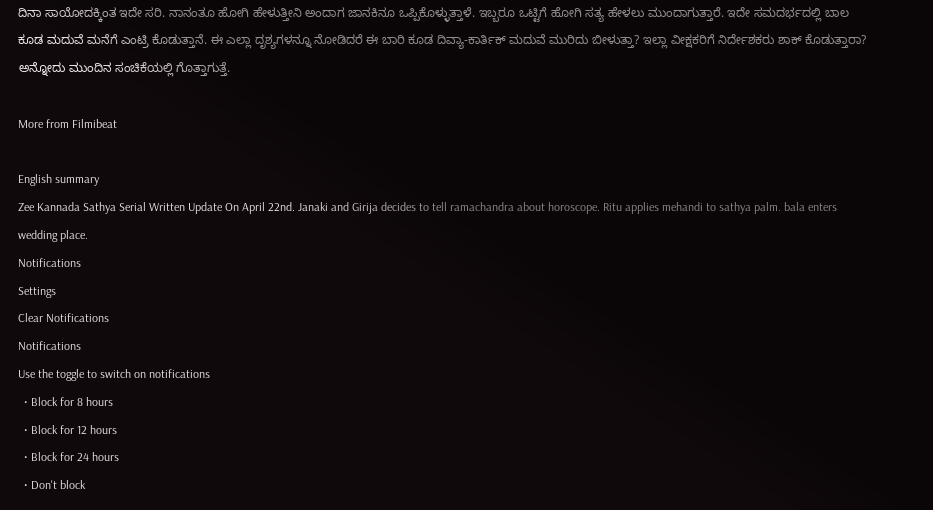ದಿನಾ ಸಾಯೋದಕ್ಕಿಂತ ಇದೇ ಸರಿ. ನಾನಂತೂ ಹೋಗಿ ಹೇಳುತ್ತೀನಿ ಅಂದಾಗ ಜಾನಕಿನೂ ಒಪ್ಪಿಕೊಳ್ಳುತ್ತಾಳೆ. ಇಬ್ಬರೂ ಒಟ್ಟಿಗೆ ಹೋಗಿ ಸತ್ಯ ಹೇಳಲು ಮುಂದಾಗುತ್ತಾರೆ. ಇದೇ ಸಮದರ್ಭದಲ್ಲಿ ಬಾಲ ಕೂಡ ಮದುವೆ ಮನೆಗೆ ಎಂಟ್ರಿ ಕೊಡುತ್ತಾನೆ. ಈ ಎಲ್ಲಾ ದೃಶ್ಯಗಳನ್ನೂ ನೋಡಿದರೆ ಈ ಬಾರಿ ಕೂಡ ದಿವ್ಯಾ-ಕಾರ್ತಿಕ್ ಮದುವೆ ಮುರಿದು ಬೀಳುತ್ತಾ? ಇಲ್ಲಾ ವೀಕ್ಷಕರಿಗೆ ನಿರ್ದೇಶಕರು ಶಾಕ್ ಕೊಡುತ್ತಾರಾ? ಅನ್ನೋದು ಮುಂದಿನ ಸಂಚಿಕೆಯಲ್ಲಿ ಗೊತ್ತಾಗುತ್ತೆ.

More from Filmibeat

English summary
Zee Kannada Sathya Serial Written Update On April 22nd. Janaki and Girija decides to tell ramachandra about horoscope. Ritu applies mehandi to sathya palm. bala enters wedding place.
Notifications
Settings
Clear Notifications
Notifications
Use the toggle to switch on notifications
  • Block for 8 hours
  • Block for 12 hours
  • Block for 24 hours
  • Don't block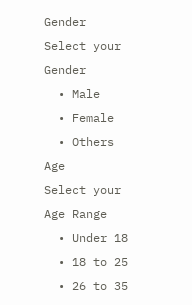Gender
Select your Gender
  • Male
  • Female
  • Others
Age
Select your Age Range
  • Under 18
  • 18 to 25
  • 26 to 35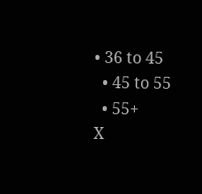• 36 to 45
  • 45 to 55
  • 55+
X